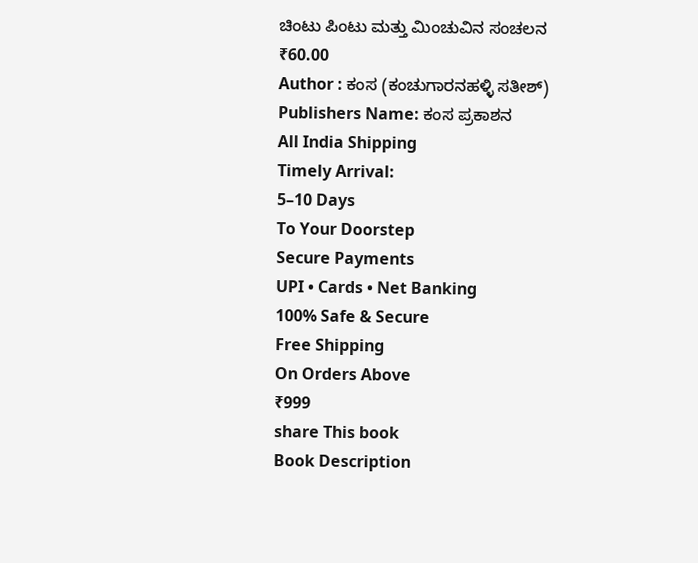ಚಿಂಟು ಪಿಂಟು ಮತ್ತು ಮಿಂಚುವಿನ ಸಂಚಲನ
₹60.00
Author : ಕಂಸ (ಕಂಚುಗಾರನಹಳ್ಳಿ ಸತೀಶ್)
Publishers Name: ಕಂಸ ಪ್ರಕಾಶನ
All India Shipping
Timely Arrival:
5–10 Days
To Your Doorstep
Secure Payments
UPI • Cards • Net Banking
100% Safe & Secure
Free Shipping
On Orders Above
₹999
share This book
Book Description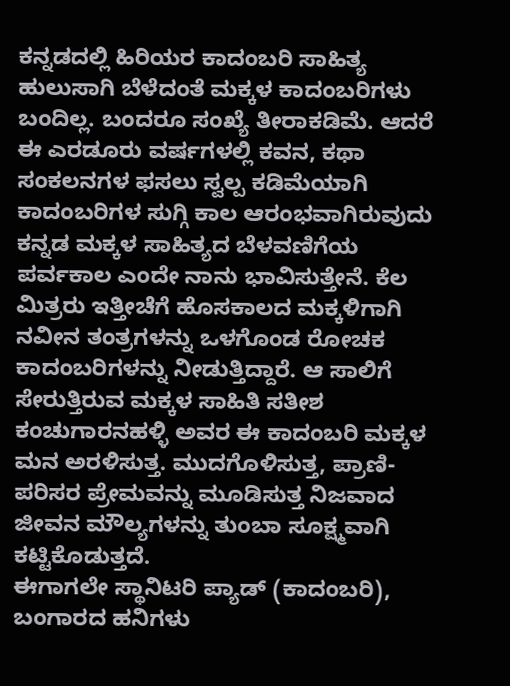ಕನ್ನಡದಲ್ಲಿ ಹಿರಿಯರ ಕಾದಂಬರಿ ಸಾಹಿತ್ಯ ಹುಲುಸಾಗಿ ಬೆಳೆದಂತೆ ಮಕ್ಕಳ ಕಾದಂಬರಿಗಳು ಬಂದಿಲ್ಲ. ಬಂದರೂ ಸಂಖ್ಯೆ ತೀರಾಕಡಿಮೆ. ಆದರೆ ಈ ಎರಡೂರು ವರ್ಷಗಳಲ್ಲಿ ಕವನ, ಕಥಾ ಸಂಕಲನಗಳ ಫಸಲು ಸ್ವಲ್ಪ ಕಡಿಮೆಯಾಗಿ ಕಾದಂಬರಿಗಳ ಸುಗ್ಗಿ ಕಾಲ ಆರಂಭವಾಗಿರುವುದು ಕನ್ನಡ ಮಕ್ಕಳ ಸಾಹಿತ್ಯದ ಬೆಳವಣಿಗೆಯ ಪರ್ವಕಾಲ ಎಂದೇ ನಾನು ಭಾವಿಸುತ್ತೇನೆ. ಕೆಲ ಮಿತ್ರರು ಇತ್ತೀಚೆಗೆ ಹೊಸಕಾಲದ ಮಕ್ಕಳಿಗಾಗಿ ನವೀನ ತಂತ್ರಗಳನ್ನು ಒಳಗೊಂಡ ರೋಚಕ ಕಾದಂಬರಿಗಳನ್ನು ನೀಡುತ್ತಿದ್ದಾರೆ. ಆ ಸಾಲಿಗೆ ಸೇರುತ್ತಿರುವ ಮಕ್ಕಳ ಸಾಹಿತಿ ಸತೀಶ ಕಂಚುಗಾರನಹಳ್ಳಿ ಅವರ ಈ ಕಾದಂಬರಿ ಮಕ್ಕಳ ಮನ ಅರಳಿಸುತ್ತ. ಮುದಗೊಳಿಸುತ್ತ, ಪ್ರಾಣಿ-ಪರಿಸರ ಪ್ರೇಮವನ್ನು ಮೂಡಿಸುತ್ತ ನಿಜವಾದ ಜೀವನ ಮೌಲ್ಯಗಳನ್ನು ತುಂಬಾ ಸೂಕ್ಷ್ಮವಾಗಿ ಕಟ್ಟಿಕೊಡುತ್ತದೆ.
ಈಗಾಗಲೇ ಸ್ಥಾನಿಟರಿ ಪ್ಯಾಡ್ (ಕಾದಂಬರಿ), ಬಂಗಾರದ ಹನಿಗಳು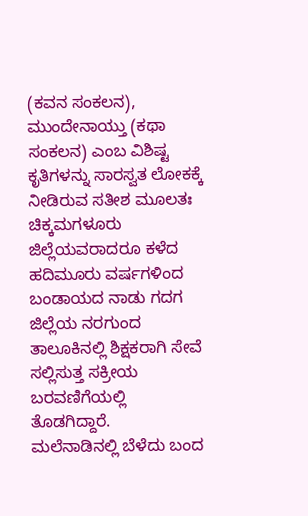(ಕವನ ಸಂಕಲನ), ಮುಂದೇನಾಯ್ತು (ಕಥಾ ಸಂಕಲನ) ಎಂಬ ವಿಶಿಷ್ಟ ಕೃತಿಗಳನ್ನು ಸಾರಸ್ವತ ಲೋಕಕ್ಕೆ ನೀಡಿರುವ ಸತೀಶ ಮೂಲತಃ ಚಿಕ್ಕಮಗಳೂರು ಜಿಲ್ಲೆಯವರಾದರೂ ಕಳೆದ ಹದಿಮೂರು ವರ್ಷಗಳಿಂದ ಬಂಡಾಯದ ನಾಡು ಗದಗ ಜಿಲ್ಲೆಯ ನರಗುಂದ ತಾಲೂಕಿನಲ್ಲಿ ಶಿಕ್ಷಕರಾಗಿ ಸೇವೆ ಸಲ್ಲಿಸುತ್ತ ಸಕ್ರೀಯ ಬರವಣಿಗೆಯಲ್ಲಿ ತೊಡಗಿದ್ದಾರೆ.
ಮಲೆನಾಡಿನಲ್ಲಿ ಬೆಳೆದು ಬಂದ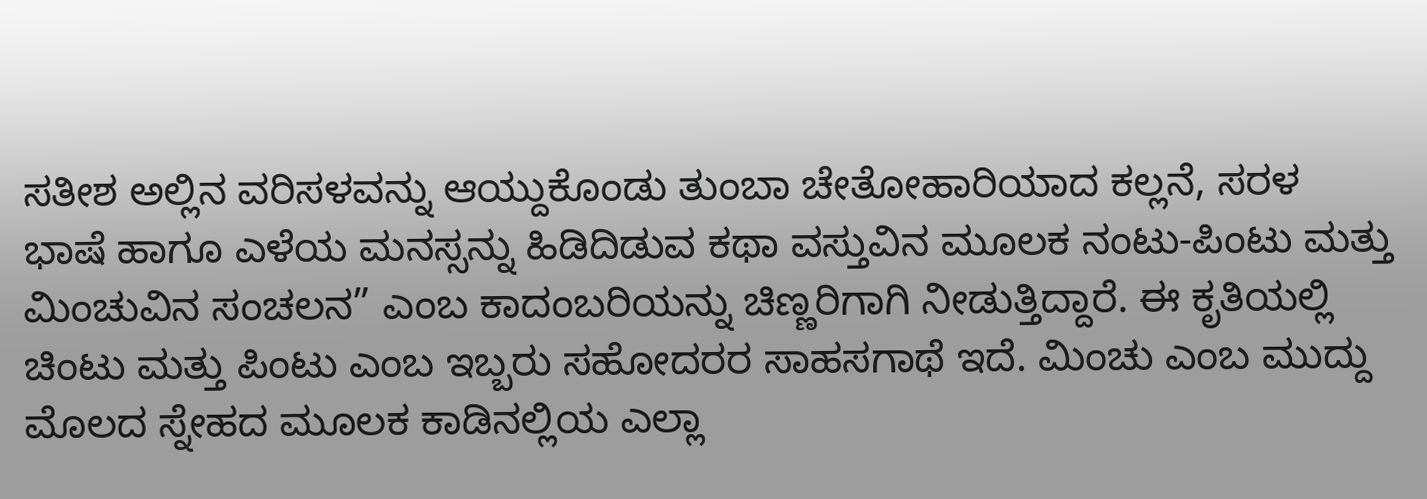ಸತೀಶ ಅಲ್ಲಿನ ವರಿಸಳವನ್ನು ಆಯ್ದುಕೊಂಡು ತುಂಬಾ ಚೇತೋಹಾರಿಯಾದ ಕಲ್ಲನೆ, ಸರಳ ಭಾಷೆ ಹಾಗೂ ಎಳೆಯ ಮನಸ್ಸನ್ನು ಹಿಡಿದಿಡುವ ಕಥಾ ವಸ್ತುವಿನ ಮೂಲಕ ನಂಟು-ಪಿಂಟು ಮತ್ತು ಮಿಂಚುವಿನ ಸಂಚಲನ” ಎಂಬ ಕಾದಂಬರಿಯನ್ನು ಚಿಣ್ಣರಿಗಾಗಿ ನೀಡುತ್ತಿದ್ದಾರೆ. ಈ ಕೃತಿಯಲ್ಲಿ ಚಿಂಟು ಮತ್ತು ಪಿಂಟು ಎಂಬ ಇಬ್ಬರು ಸಹೋದರರ ಸಾಹಸಗಾಥೆ ಇದೆ. ಮಿಂಚು ಎಂಬ ಮುದ್ದು ಮೊಲದ ಸ್ನೇಹದ ಮೂಲಕ ಕಾಡಿನಲ್ಲಿಯ ಎಲ್ಲಾ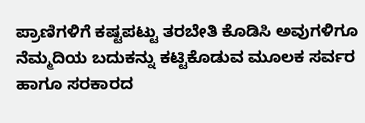ಪ್ರಾಣಿಗಳಿಗೆ ಕಷ್ಟಪಟ್ಟು ತರಬೇತಿ ಕೊಡಿಸಿ ಅವುಗಳಿಗೂ ನೆಮ್ಮದಿಯ ಬದುಕನ್ನು ಕಟ್ಟಿಕೊಡುವ ಮೂಲಕ ಸರ್ವರ ಹಾಗೂ ಸರಕಾರದ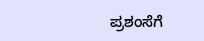ಪ್ರಶಂಸೆಗೆ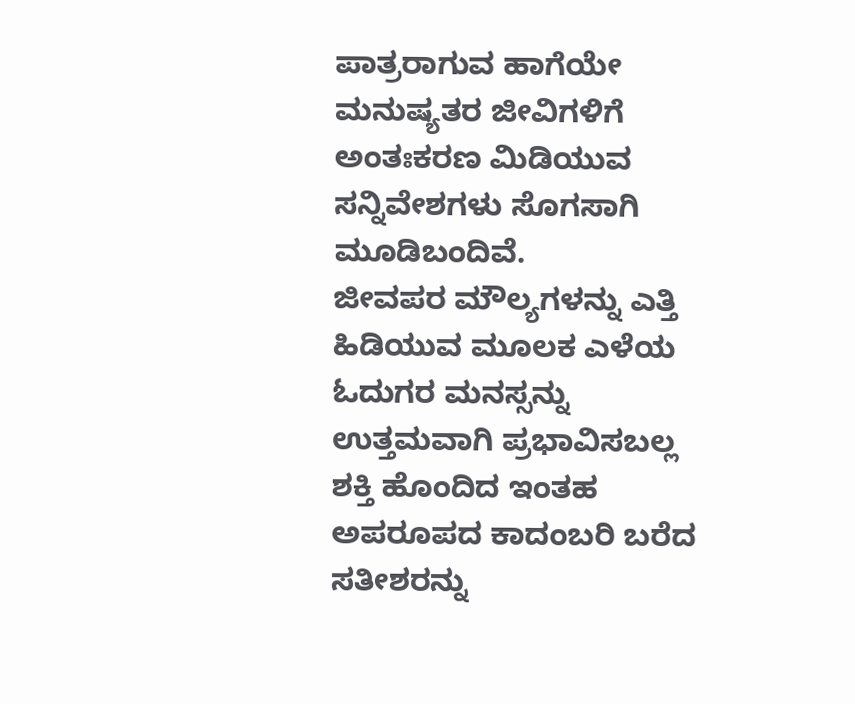ಪಾತ್ರರಾಗುವ ಹಾಗೆಯೇ ಮನುಷ್ಯತರ ಜೀವಿಗಳಿಗೆ ಅಂತಃಕರಣ ಮಿಡಿಯುವ ಸನ್ನಿವೇಶಗಳು ಸೊಗಸಾಗಿ ಮೂಡಿಬಂದಿವೆ.
ಜೀವಪರ ಮೌಲ್ಯಗಳನ್ನು ಎತ್ತಿ ಹಿಡಿಯುವ ಮೂಲಕ ಎಳೆಯ ಓದುಗರ ಮನಸ್ಸನ್ನು ಉತ್ತಮವಾಗಿ ಪ್ರಭಾವಿಸಬಲ್ಲ ಶಕ್ತಿ ಹೊಂದಿದ ಇಂತಹ ಅಪರೂಪದ ಕಾದಂಬರಿ ಬರೆದ ಸತೀಶರನ್ನು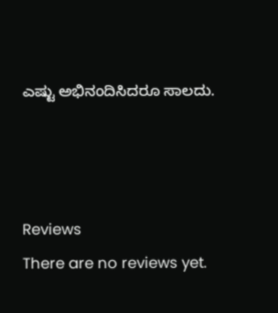ಎಷ್ಟು ಅಭಿನಂದಿಸಿದರೂ ಸಾಲದು.



Reviews
There are no reviews yet.